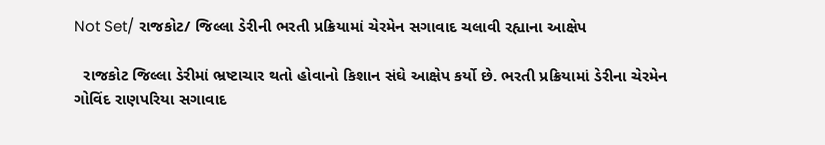Not Set/ રાજકોટ/ જિલ્લા ડેરીની ભરતી પ્રક્રિયામાં ચેરમેન સગાવાદ ચલાવી રહ્યાના આક્ષેપ

  રાજકોટ જિલ્લા ડેરીમાં ભ્રષ્ટાચાર થતો હોવાનો કિશાન સંઘે આક્ષેપ કર્યો છે. ભરતી પ્રક્રિયામાં ડેરીના ચેરમેન ગોવિંદ રાણપરિયા સગાવાદ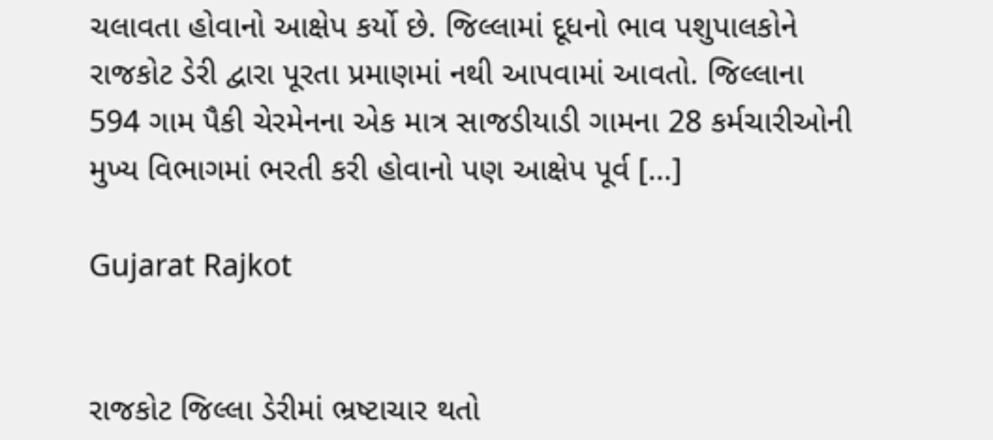ચલાવતા હોવાનો આક્ષેપ કર્યો છે. જિલ્લામાં દૂધનો ભાવ પશુપાલકોને રાજકોટ ડેરી દ્વારા પૂરતા પ્રમાણમાં નથી આપવામાં આવતો. જિલ્લાના 594 ગામ પૈકી ચેરમેનના એક માત્ર સાજડીયાડી ગામના 28 કર્મચારીઓની મુખ્ય વિભાગમાં ભરતી કરી હોવાનો પણ આક્ષેપ પૂર્વ […]

Gujarat Rajkot


રાજકોટ જિલ્લા ડેરીમાં ભ્રષ્ટાચાર થતો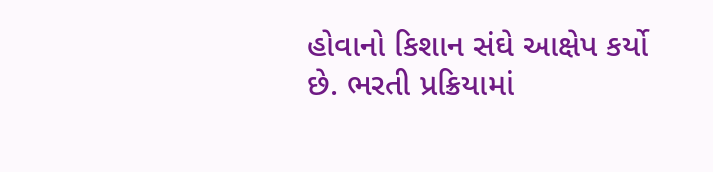હોવાનો કિશાન સંઘે આક્ષેપ કર્યો છે. ભરતી પ્રક્રિયામાં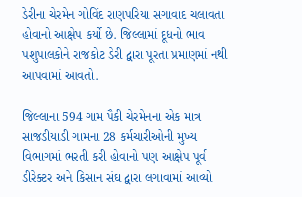ડેરીના ચેરમેન ગોવિંદ રાણપરિયા સગાવાદ ચલાવતા હોવાનો આક્ષેપ કર્યો છે. જિલ્લામાં દૂધનો ભાવ પશુપાલકોને રાજકોટ ડેરી દ્વારા પૂરતા પ્રમાણમાં નથી આપવામાં આવતો.

જિલ્લાના 594 ગામ પૈકી ચેરમેનના એક માત્ર સાજડીયાડી ગામના 28 કર્મચારીઓની મુખ્ય વિભાગમાં ભરતી કરી હોવાનો પણ આક્ષેપ પૂર્વ ડીરેક્ટર અને કિસાન સંઘ દ્વારા લગાવામાં આવ્યો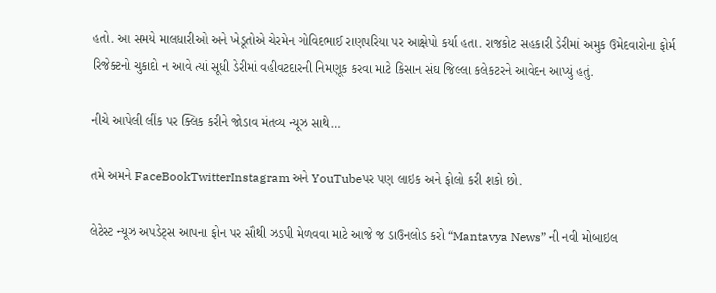હતો. આ સમયે માલધારીઓ અને ખેડૂતોએ ચેરમેન ગોવિદભાઈ રાણપરિયા પર આક્ષેપો કર્યા હતા. રાજકોટ સહકારી ડેરીમાં અમુક ઉમેદવારોના ફોર્મ રિજેક્ટનો ચુકાદો ન આવે ત્યાં સૂધી ડેરીમાં વહીવટદારની નિમણૂક કરવા માટે કિસાન સંઘ જિલ્લા કલેકટરને આવેદન આપ્યું હતું.

નીચે આપેલી લીંક પર ક્લિક કરીને જોડાવ મંતવ્ય ન્યૂઝ સાથે…

તમે અમને FaceBookTwitterInstagram અને YouTubeપર પણ લાઇક અને ફોલો કરી શકો છો.

લેટેસ્ટ ન્યૂઝ અપડેટ્સ આપના ફોન પર સૌથી ઝડપી મેળવવા માટે આજે જ ડાઉનલોડ કરો “Mantavya News” ની નવી મોબાઇલ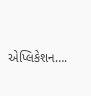એપ્લિકેશન….